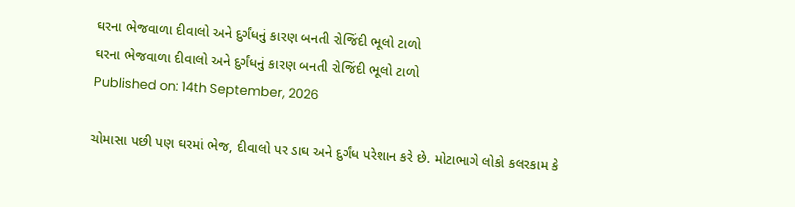ઘરના ભેજવાળા દીવાલો અને દુર્ગંધનું કારણ બનતી રોજિંદી ભૂલો ટાળો
ઘરના ભેજવાળા દીવાલો અને દુર્ગંધનું કારણ બનતી રોજિંદી ભૂલો ટાળો
Published on: 14th September, 2026

ચોમાસા પછી પણ ઘરમાં ભેજ, દીવાલો પર ડાઘ અને દુર્ગંધ પરેશાન કરે છે. મોટાભાગે લોકો કલરકામ કે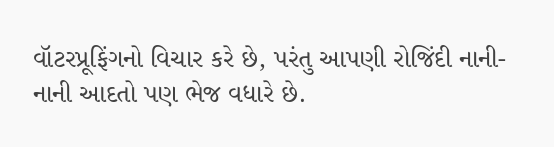વૉટરપ્રૂફિંગનો વિચાર કરે છે, પરંતુ આપણી રોજિંદી નાની-નાની આદતો પણ ભેજ વધારે છે.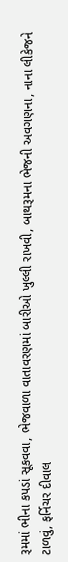રૂમમાં ભીના કપડાં સૂકવવા, ભેજવાળા વાતાવરણમાં બારીઓ ખુલ્લી રાખવી, બાથરૂમના ભેજની અવગણના, નાના લીકેજને ટાળવું, ફર્નિચર દીવાલ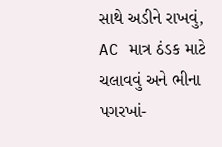સાથે અડીને રાખવું, AC માત્ર ઠંડક માટે ચલાવવું અને ભીના પગરખાં-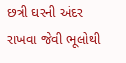છત્રી ઘરની અંદર રાખવા જેવી ભૂલોથી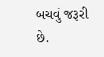બચવું જરૂરી છે.